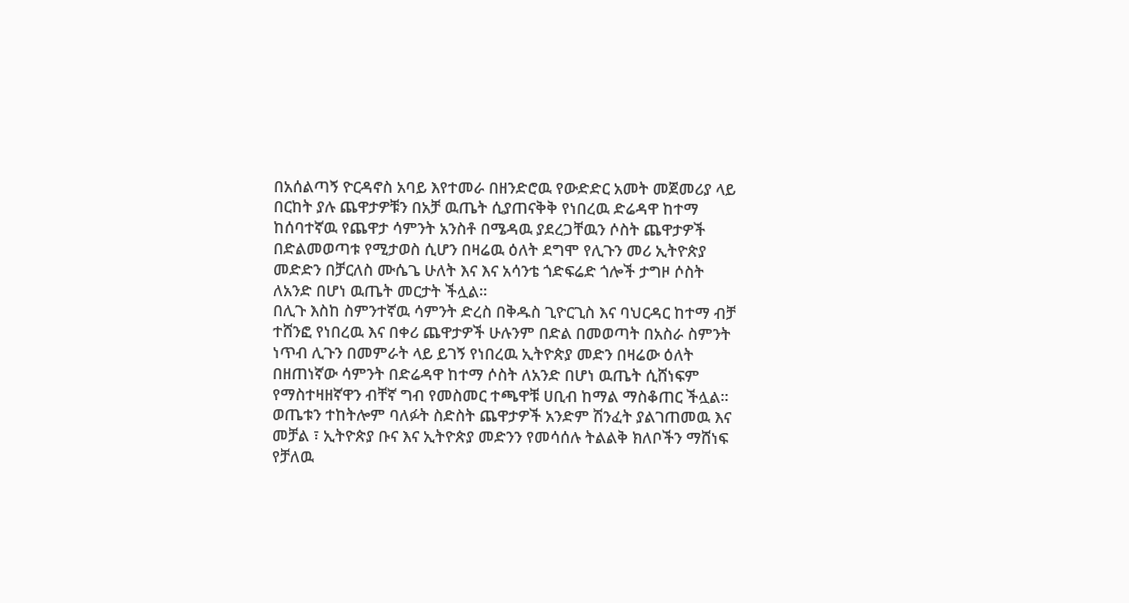በአሰልጣኝ ዮርዳኖስ አባይ እየተመራ በዘንድሮዉ የውድድር አመት መጀመሪያ ላይ በርከት ያሉ ጨዋታዎቹን በአቻ ዉጤት ሲያጠናቅቅ የነበረዉ ድሬዳዋ ከተማ ከሰባተኛዉ የጨዋታ ሳምንት አንስቶ በሜዳዉ ያደረጋቸዉን ሶስት ጨዋታዎች በድልመወጣቱ የሚታወስ ሲሆን በዛሬዉ ዕለት ደግሞ የሊጉን መሪ ኢትዮጵያ መድድን በቻርለስ ሙሴጌ ሁለት እና እና አሳንቴ ጎድፍሬድ ጎሎች ታግዞ ሶስት ለአንድ በሆነ ዉጤት መርታት ችሏል።
በሊጉ እስከ ስምንተኛዉ ሳምንት ድረስ በቅዱስ ጊዮርጊስ እና ባህርዳር ከተማ ብቻ ተሸንፎ የነበረዉ እና በቀሪ ጨዋታዎች ሁሉንም በድል በመወጣት በአስራ ስምንት ነጥብ ሊጉን በመምራት ላይ ይገኝ የነበረዉ ኢትዮጵያ መድን በዛሬው ዕለት በዘጠነኛው ሳምንት በድሬዳዋ ከተማ ሶስት ለአንድ በሆነ ዉጤት ሲሸነፍም የማስተዛዘኛዋን ብቸኛ ግብ የመስመር ተጫዋቹ ሀቢብ ከማል ማስቆጠር ችሏል።
ወጤቱን ተከትሎም ባለፉት ስድስት ጨዋታዎች አንድም ሽንፈት ያልገጠመዉ እና መቻል ፣ ኢትዮጵያ ቡና እና ኢትዮጵያ መድንን የመሳሰሉ ትልልቅ ክለቦችን ማሸነፍ የቻለዉ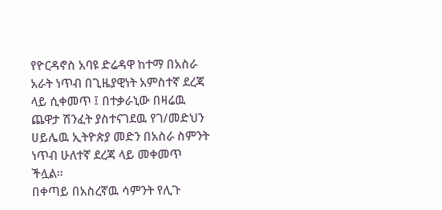የዮርዳኖስ አባዩ ድሬዳዋ ከተማ በአስራ አራት ነጥብ በጊዜያዊነት አምስተኛ ደረጃ ላይ ሲቀመጥ ፤ በተቃራኒው በዛሬዉ ጨዋታ ሽንፈት ያስተናገደዉ የገ/መድህን ሀይሌዉ ኢትዮጵያ መድን በአስራ ስምንት ነጥብ ሁለተኛ ደረጃ ላይ መቀመጥ ችሏል።
በቀጣይ በአስረኛዉ ሳምንት የሊጉ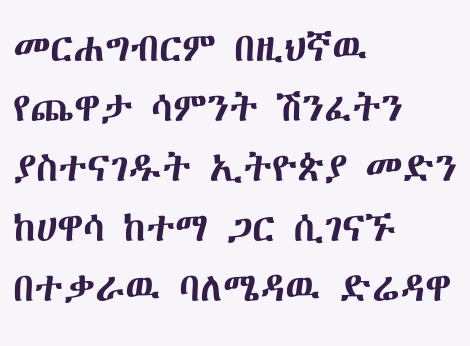መርሐግብርም በዚህኛዉ የጨዋታ ሳምንት ሽንፈትን ያስተናገዱት ኢትዮጵያ መድን ከሀዋሳ ከተማ ጋር ሲገናኙ በተቃራዉ ባለሜዳዉ ድሬዳዋ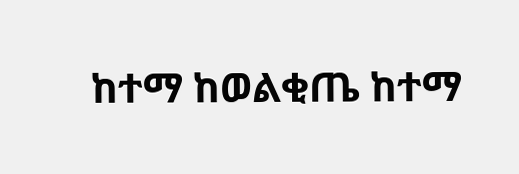ከተማ ከወልቂጤ ከተማ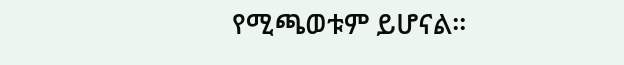የሚጫወቱም ይሆናል።